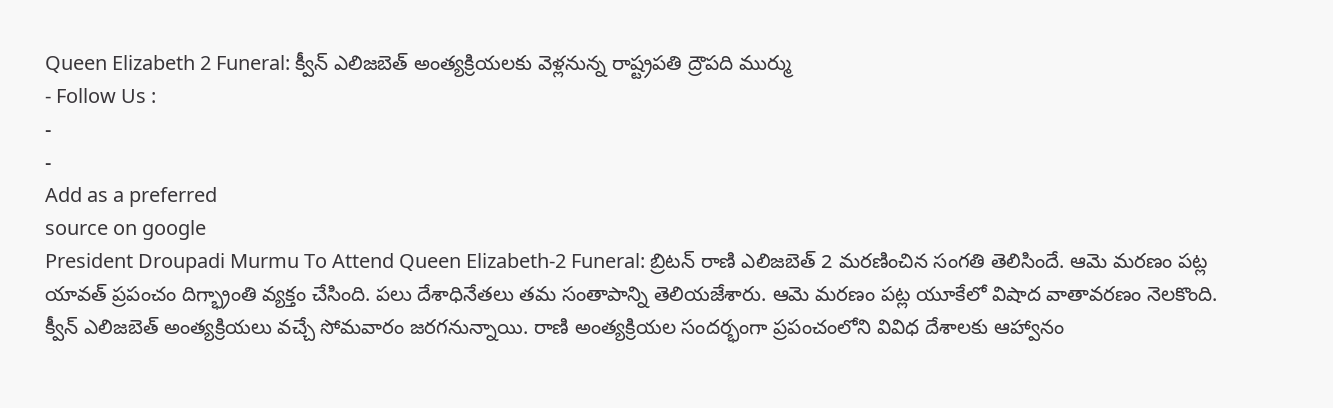Queen Elizabeth 2 Funeral: క్వీన్ ఎలిజబెత్ అంత్యక్రియలకు వెళ్లనున్న రాష్ట్రపతి ద్రౌపది ముర్ము
- Follow Us :
-
-
Add as a preferred
source on google
President Droupadi Murmu To Attend Queen Elizabeth-2 Funeral: బ్రిటన్ రాణి ఎలిజబెత్ 2 మరణించిన సంగతి తెలిసిందే. ఆమె మరణం పట్ల యావత్ ప్రపంచం దిగ్భ్రాంతి వ్యక్తం చేసింది. పలు దేశాధినేతలు తమ సంతాపాన్ని తెలియజేశారు. ఆమె మరణం పట్ల యూకేలో విషాద వాతావరణం నెలకొంది. క్వీన్ ఎలిజబెత్ అంత్యక్రియలు వచ్చే సోమవారం జరగనున్నాయి. రాణి అంత్యక్రియల సందర్భంగా ప్రపంచంలోని వివిధ దేశాలకు ఆహ్వానం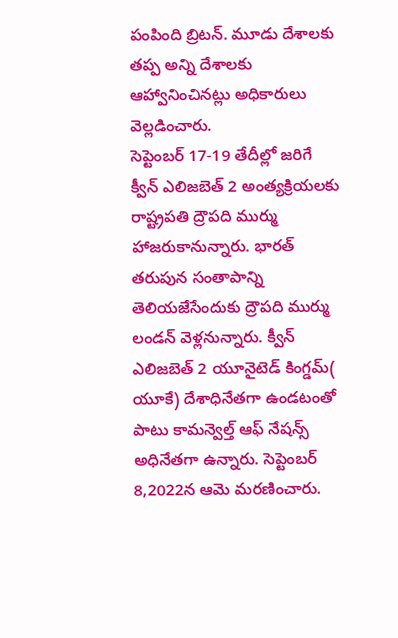పంపింది బ్రిటన్. మూడు దేశాలకు తప్ప అన్ని దేశాలకు ఆహ్వానించినట్లు అధికారులు వెల్లడించారు.
సెప్టెంబర్ 17-19 తేదీల్లో జరిగే క్వీన్ ఎలిజబెత్ 2 అంత్యక్రియలకు రాష్ట్రపతి ద్రౌపది ముర్ము హాజరుకానున్నారు. భారత్ తరుపున సంతాపాన్ని తెలియజేసేందుకు ద్రౌపది ముర్ము లండన్ వెళ్లనున్నారు. క్వీన్ ఎలిజబెత్ 2 యూనైటెడ్ కింగ్డమ్( యూకే) దేశాధినేతగా ఉండటంతో పాటు కామన్వెల్త్ ఆఫ్ నేషన్స్ అధినేతగా ఉన్నారు. సెప్టెంబర్ 8,2022న ఆమె మరణించారు.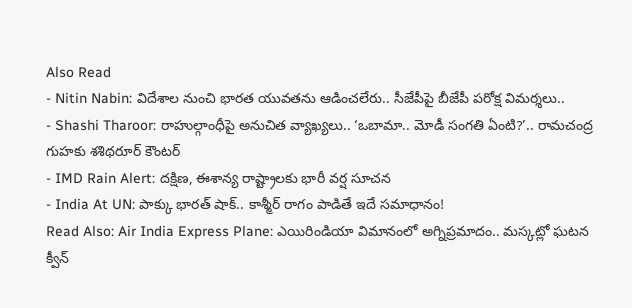Also Read
- Nitin Nabin: విదేశాల నుంచి భారత యువతను ఆడించలేరు.. సీజేపీపై బీజేపీ పరోక్ష విమర్శలు..
- Shashi Tharoor: రాహుల్గాంధీపై అనుచిత వ్యాఖ్యలు.. ‘ఒబామా.. మోడీ సంగతి ఏంటి?’.. రామచంద్ర గుహకు శశిథరూర్ కౌంటర్
- IMD Rain Alert: దక్షిణ, ఈశాన్య రాష్ట్రాలకు భారీ వర్ష సూచన
- India At UN: పాక్కు భారత్ షాక్.. కాశ్మీర్ రాగం పాడితే ఇదే సమాధానం!
Read Also: Air India Express Plane: ఎయిరిండియా విమానంలో అగ్నిప్రమాదం.. మస్కట్లో ఘటన
క్వీన్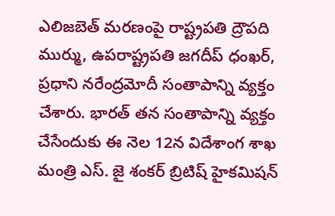ఎలిజబెత్ మరణంపై రాష్ట్రపతి ద్రౌపది ముర్ము, ఉపరాష్ట్రపతి జగదీప్ ధంఖర్, ప్రధాని నరేంద్రమోదీ సంతాపాన్ని వ్యక్తం చేశారు. భారత్ తన సంతాపాన్ని వ్యక్తం చేసేందుకు ఈ నెల 12న విదేశాంగ శాఖ మంత్రి ఎస్. జై శంకర్ బ్రిటిష్ హైకమిషన్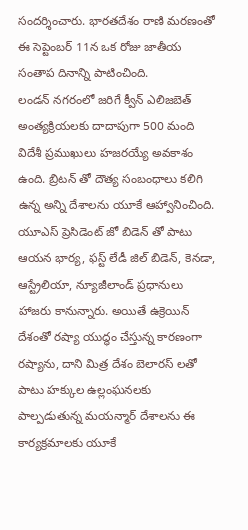సందర్శించారు. భారతదేశం రాణి మరణంతో ఈ సెప్టెంబర్ 11న ఒక రోజు జాతీయ సంతాప దినాన్ని పాటించింది.
లండన్ నగరంలో జరిగే క్వీన్ ఎలిజబెత్ అంత్యక్రియలకు దాదాపుగా 500 మంది విదేశీ ప్రముఖులు హజరయ్యే అవకాశం ఉంది. బ్రిటన్ తో దౌత్య సంబంధాలు కలిగి ఉన్న అన్ని దేశాలను యూకే ఆహ్వానించింది. యూఎస్ ప్రెసిడెంట్ జో బిడెన్ తో పాటు ఆయన భార్య, ఫస్ట్ లేడీ జిల్ బిడెన్, కెనడా, ఆస్ట్రేలియా, న్యూజీలాండ్ ప్రధానులు హాజరు కానున్నారు. అయితే ఉక్రెయిన్ దేశంతో రష్యా యుద్ధం చేస్తున్న కారణంగా రష్యాను, దాని మిత్ర దేశం బెలారస్ లతో పాటు హక్కుల ఉల్లంఘనలకు పాల్పడుతున్న మయన్మార్ దేశాలను ఈ కార్యక్రమాలకు యూకే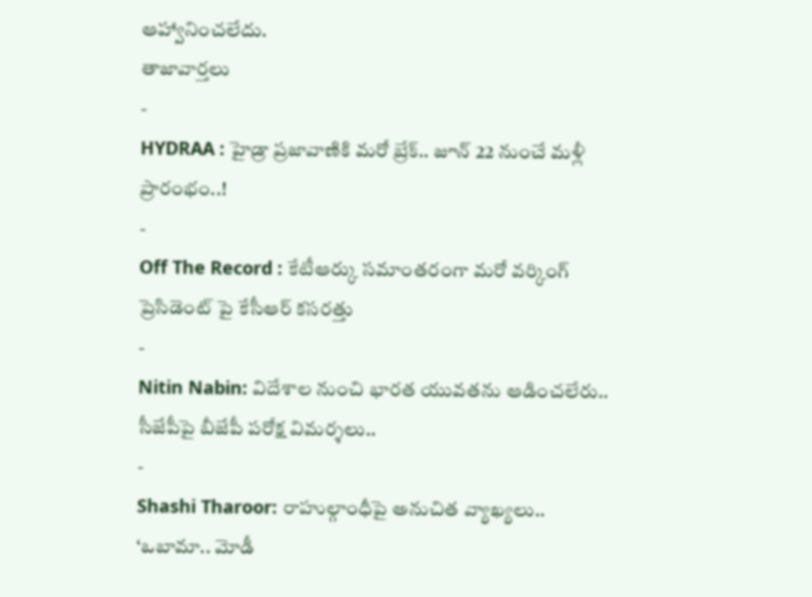ఆహ్వానించలేదు.
తాజావార్తలు
-
HYDRAA : హైడ్రా ప్రజావాణికి మరో బ్రేక్.. జూన్ 22 నుంచే మళ్లీ ప్రారంభం..!
-
Off The Record : కేటీఆర్కు సమాంతరంగా మరో వర్కింగ్ ప్రెసిడెంట్ పై కేసీఆర్ కసరత్తు
-
Nitin Nabin: విదేశాల నుంచి భారత యువతను ఆడించలేరు.. సీజేపీపై బీజేపీ పరోక్ష విమర్శలు..
-
Shashi Tharoor: రాహుల్గాంధీపై అనుచిత వ్యాఖ్యలు.. ‘ఒబామా.. మోడీ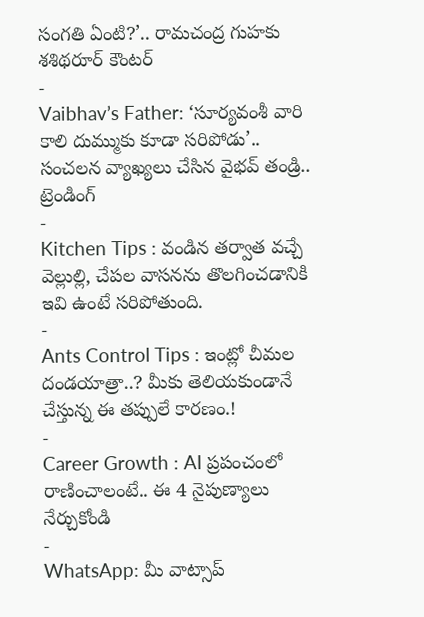సంగతి ఏంటి?’.. రామచంద్ర గుహకు శశిథరూర్ కౌంటర్
-
Vaibhav’s Father: ‘సూర్యవంశీ వారి కాలి దుమ్ముకు కూడా సరిపోడు’.. సంచలన వ్యాఖ్యలు చేసిన వైభవ్ తండ్రి..
ట్రెండింగ్
-
Kitchen Tips : వండిన తర్వాత వచ్చే వెల్లుల్లి, చేపల వాసనను తొలగించడానికి ఇవి ఉంటే సరిపోతుంది.
-
Ants Control Tips : ఇంట్లో చీమల దండయాత్రా..? మీకు తెలియకుండానే చేస్తున్న ఈ తప్పులే కారణం.!
-
Career Growth : AI ప్రపంచంలో రాణించాలంటే.. ఈ 4 నైపుణ్యాలు నేర్చుకోండి
-
WhatsApp: మీ వాట్సాప్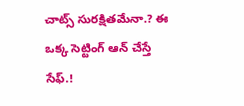చాట్స్ సురక్షితమేనా.? ఈ ఒక్క సెట్టింగ్ ఆన్ చేస్తే సేఫ్.!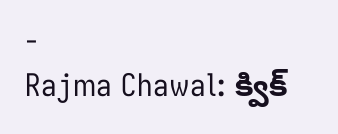-
Rajma Chawal: క్విక్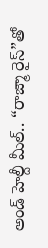అండ్ హెల్దీ మీల్.. “రాజ్మా రైస్”తో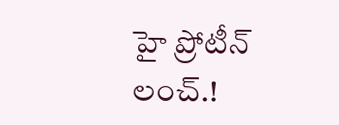హై ప్రోటీన్ లంచ్.!